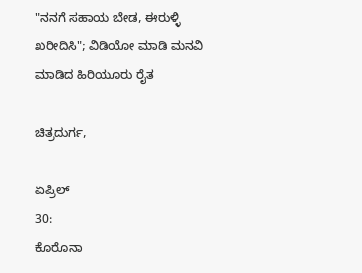"ನನಗೆ ಸಹಾಯ ಬೇಡ, ಈರುಳ್ಳಿ ಖರೀದಿಸಿ"; ವಿಡಿಯೋ ಮಾಡಿ ಮನವಿ ಮಾಡಿದ ಹಿರಿಯೂರು ರೈತ

ಚಿತ್ರದುರ್ಗ,

ಏಪ್ರಿಲ್
30:
ಕೊರೊನಾ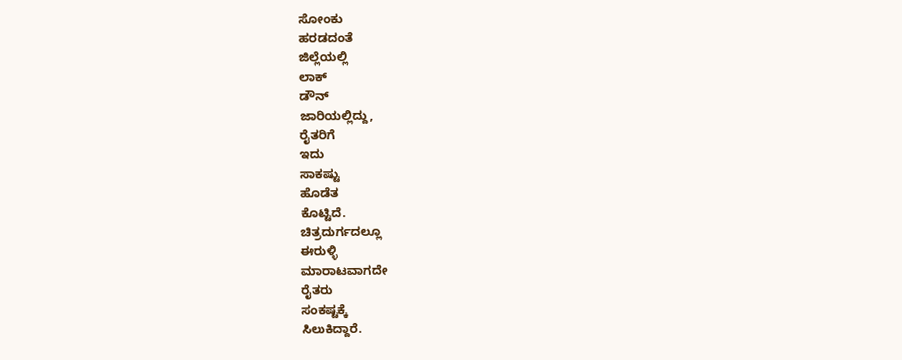ಸೋಂಕು
ಹರಡದಂತೆ
ಜಿಲ್ಲೆಯಲ್ಲಿ
ಲಾಕ್
ಡೌನ್
ಜಾರಿಯಲ್ಲಿದ್ದು,
ರೈತರಿಗೆ
ಇದು
ಸಾಕಷ್ಟು
ಹೊಡೆತ
ಕೊಟ್ಟಿದೆ.
ಚಿತ್ರದುರ್ಗದಲ್ಲೂ
ಈರುಳ್ಳಿ
ಮಾರಾಟವಾಗದೇ
ರೈತರು
ಸಂಕಷ್ಟಕ್ಕೆ
ಸಿಲುಕಿದ್ದಾರೆ.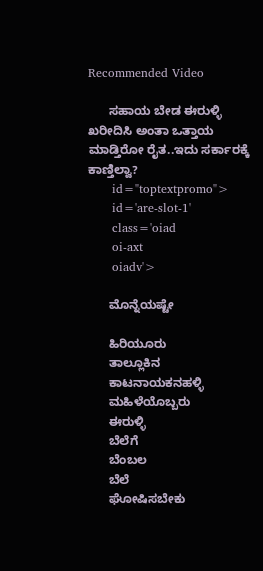Recommended Video

      ಸಹಾಯ ಬೇಡ ಈರುಳ್ಳಿ ಖರೀದಿಸಿ ಅಂತಾ ಒತ್ತಾಯ ಮಾಡ್ತಿರೋ ರೈತ..ಇದು ಸರ್ಕಾರಕ್ಕೆ ಕಾಣ್ತಿಲ್ವಾ?
      id="toptextpromo">
      id='are-slot-1'
      class='oiad
      oi-axt
      oiadv'>

      ಮೊನ್ನೆಯಷ್ಟೇ

      ಹಿರಿಯೂರು
      ತಾಲ್ಲೂಕಿನ
      ಕಾಟನಾಯಕನಹಳ್ಳಿ
      ಮಹಿಳೆಯೊಬ್ಬರು
      ಈರುಳ್ಳಿ
      ಬೆಲೆಗೆ
      ಬೆಂಬಲ
      ಬೆಲೆ
      ಘೋಷಿಸಬೇಕು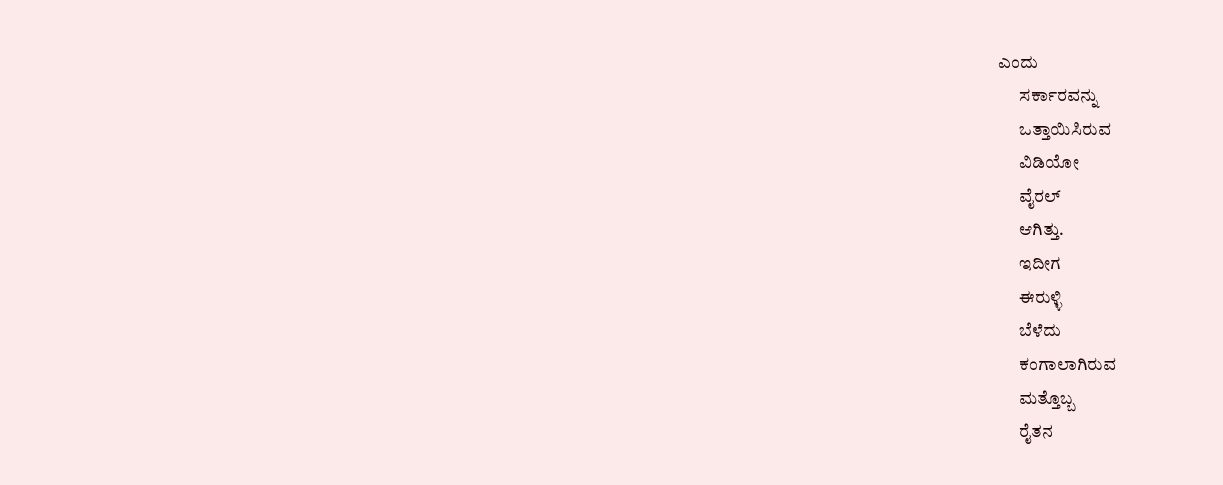ಎಂದು
      ಸರ್ಕಾರವನ್ನು
      ಒತ್ತಾಯಿಸಿರುವ
      ವಿಡಿಯೋ
      ವೈರಲ್
      ಆಗಿತ್ತು.
      ಇದೀಗ
      ಈರುಳ್ಳಿ
      ಬೆಳೆದು
      ಕಂಗಾಲಾಗಿರುವ
      ಮತ್ತೊಬ್ಬ
      ರೈತನ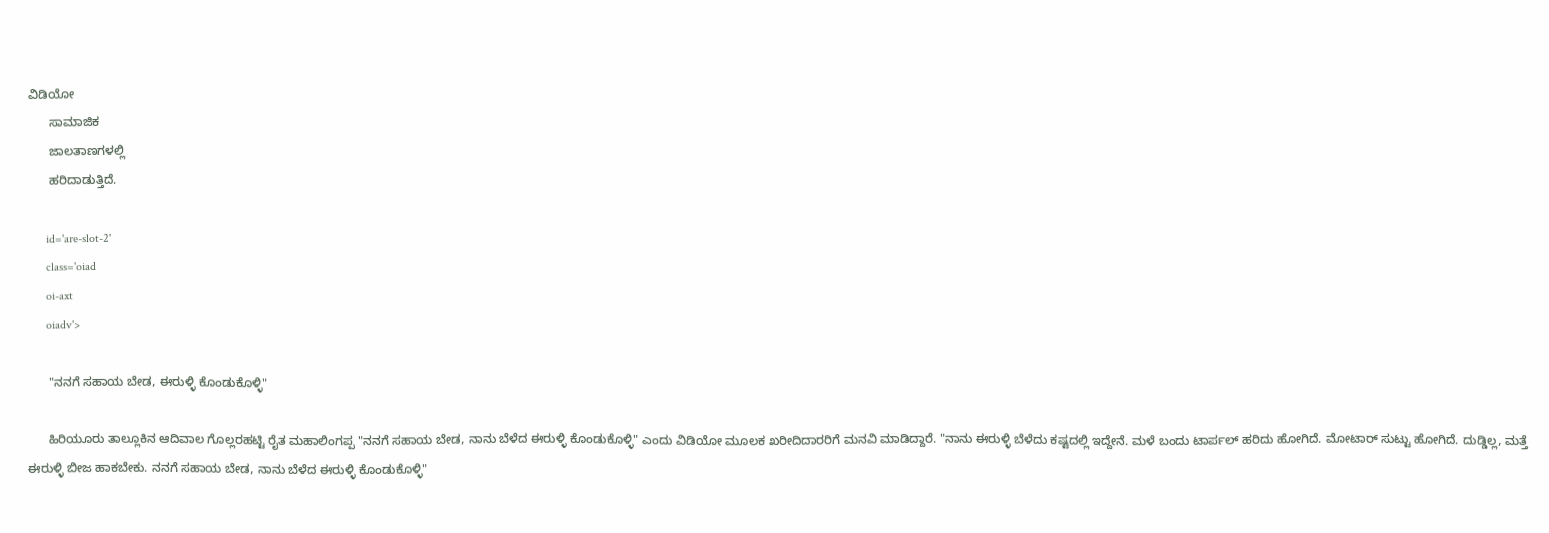ವಿಡಿಯೋ
      ಸಾಮಾಜಿಕ
      ಜಾಲತಾಣಗಳಲ್ಲಿ
      ಹರಿದಾಡುತ್ತಿದೆ.

      id='are-slot-2'
      class='oiad
      oi-axt
      oiadv'>

      "ನನಗೆ ಸಹಾಯ ಬೇಡ, ಈರುಳ್ಳಿ ಕೊಂಡುಕೊಳ್ಳಿ"

      ಹಿರಿಯೂರು ತಾಲ್ಲೂಕಿನ ಆದಿವಾಲ ಗೊಲ್ಲರಹಟ್ಟಿ ರೈತ ಮಹಾಲಿಂಗಪ್ಪ "ನನಗೆ ಸಹಾಯ ಬೇಡ, ನಾನು ಬೆಳೆದ ಈರುಳ್ಳಿ ಕೊಂಡುಕೊಳ್ಳಿ" ಎಂದು ವಿಡಿಯೋ ಮೂಲಕ ಖರೀದಿದಾರರಿಗೆ ಮನವಿ ಮಾಡಿದ್ದಾರೆ. "ನಾನು ಈರುಳ್ಳಿ ಬೆಳೆದು ಕಷ್ಟದಲ್ಲಿ ಇದ್ದೇನೆ. ಮಳೆ ಬಂದು ಟಾರ್ಪಲ್ ಹರಿದು ಹೋಗಿದೆ. ಮೋಟಾರ್ ಸುಟ್ಟು ಹೋಗಿದೆ. ದುಡ್ಡಿಲ್ಲ, ಮತ್ತೆ ಈರುಳ್ಳಿ ಬೀಜ ಹಾಕಬೇಕು. ನನಗೆ ಸಹಾಯ ಬೇಡ, ನಾನು ಬೆಳೆದ ಈರುಳ್ಳಿ ಕೊಂಡುಕೊಳ್ಳಿ"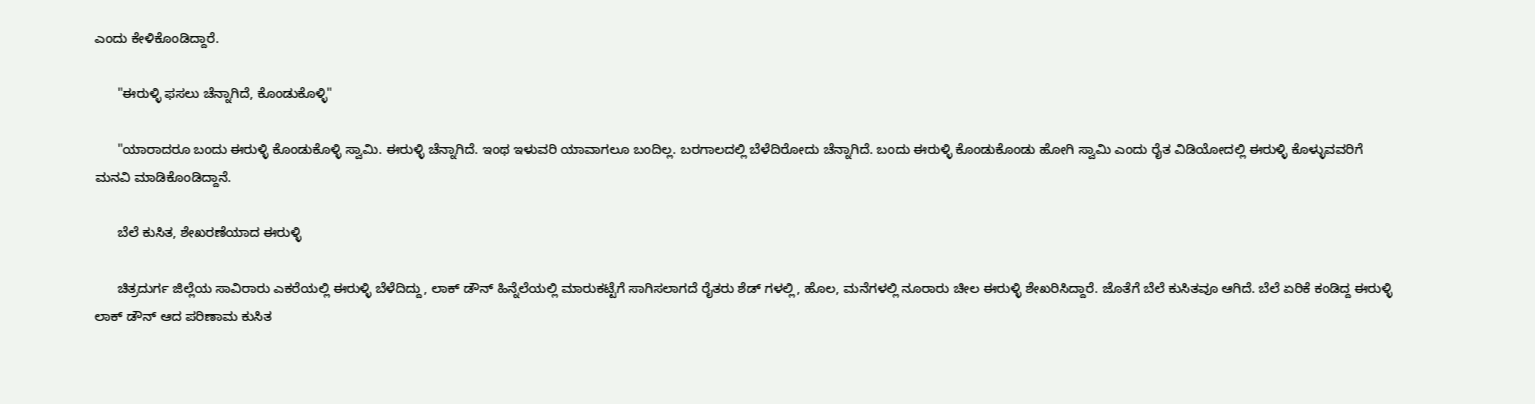ಎಂದು ಕೇಳಿಕೊಂಡಿದ್ದಾರೆ.

      "ಈರುಳ್ಳಿ ಫಸಲು ಚೆನ್ನಾಗಿದೆ, ಕೊಂಡುಕೊಳ್ಳಿ"

      "ಯಾರಾದರೂ ಬಂದು ಈರುಳ್ಳಿ ಕೊಂಡುಕೊಳ್ಳಿ ಸ್ವಾಮಿ. ಈರುಳ್ಳಿ ಚೆನ್ನಾಗಿದೆ. ಇಂಥ ಇಳುವರಿ ಯಾವಾಗಲೂ ಬಂದಿಲ್ಲ. ಬರಗಾಲದಲ್ಲಿ ಬೆಳೆದಿರೋದು ಚೆನ್ನಾಗಿದೆ. ಬಂದು ಈರುಳ್ಳಿ ಕೊಂಡುಕೊಂಡು ಹೋಗಿ ಸ್ವಾಮಿ ಎಂದು ರೈತ ವಿಡಿಯೋದಲ್ಲಿ ಈರುಳ್ಳಿ ಕೊಳ್ಳುವವರಿಗೆ ಮನವಿ ಮಾಡಿಕೊಂಡಿದ್ದಾನೆ.

      ಬೆಲೆ ಕುಸಿತ, ಶೇಖರಣೆಯಾದ ಈರುಳ್ಳಿ

      ಚಿತ್ರದುರ್ಗ ಜಿಲ್ಲೆಯ ಸಾವಿರಾರು ಎಕರೆಯಲ್ಲಿ ಈರುಳ್ಳಿ ಬೆಳೆದಿದ್ದು, ಲಾಕ್ ಡೌನ್ ಹಿನ್ನೆಲೆಯಲ್ಲಿ ಮಾರುಕಟ್ಟೆಗೆ ಸಾಗಿಸಲಾಗದೆ ರೈತರು ಶೆಡ್ ಗಳಲ್ಲಿ, ಹೊಲ, ಮನೆಗಳಲ್ಲಿ ನೂರಾರು ಚೀಲ ಈರುಳ್ಳಿ ಶೇಖರಿಸಿದ್ದಾರೆ. ಜೊತೆಗೆ ಬೆಲೆ ಕುಸಿತವೂ ಆಗಿದೆ. ಬೆಲೆ ಏರಿಕೆ ಕಂಡಿದ್ದ ಈರುಳ್ಳಿ ಲಾಕ್ ಡೌನ್ ಆದ ಪರಿಣಾಮ ಕುಸಿತ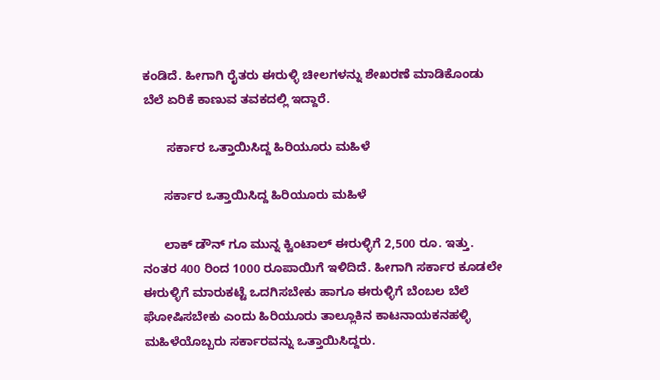ಕಂಡಿದೆ. ಹೀಗಾಗಿ ರೈತರು ಈರುಳ್ಳಿ ಚೀಲಗಳನ್ನು ಶೇಖರಣೆ ಮಾಡಿಕೊಂಡು ಬೆಲೆ ಏರಿಕೆ ಕಾಣುವ ತವಕದಲ್ಲಿ ಇದ್ದಾರೆ.

       ಸರ್ಕಾರ ಒತ್ತಾಯಿಸಿದ್ದ ಹಿರಿಯೂರು ಮಹಿಳೆ

      ಸರ್ಕಾರ ಒತ್ತಾಯಿಸಿದ್ದ ಹಿರಿಯೂರು ಮಹಿಳೆ

      ಲಾಕ್ ಡೌನ್ ಗೂ ಮುನ್ನ ಕ್ವಿಂಟಾಲ್ ಈರುಳ್ಳಿಗೆ 2,500 ರೂ. ಇತ್ತು. ನಂತರ 400 ರಿಂದ 1000 ರೂಪಾಯಿಗೆ ಇಳಿದಿದೆ. ಹೀಗಾಗಿ ಸರ್ಕಾರ ಕೂಡಲೇ ಈರುಳ್ಳಿಗೆ ಮಾರುಕಟ್ಟೆ ಒದಗಿಸಬೇಕು ಹಾಗೂ ಈರುಳ್ಳಿಗೆ ಬೆಂಬಲ ಬೆಲೆ ಘೋಷಿಸಬೇಕು ಎಂದು ಹಿರಿಯೂರು ತಾಲ್ಲೂಕಿನ ಕಾಟನಾಯಕನಹಳ್ಳಿ ಮಹಿಳೆಯೊಬ್ಬರು ಸರ್ಕಾರವನ್ನು ಒತ್ತಾಯಿಸಿದ್ದರು.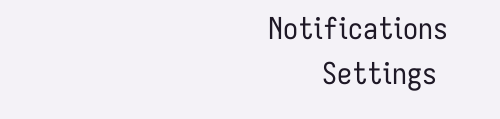Notifications
      Settings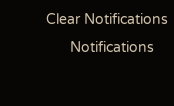Clear Notifications
      Notifications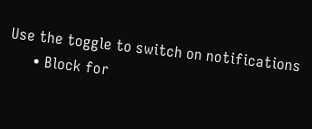Use the toggle to switch on notifications
      • Block for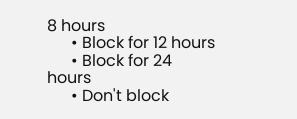8 hours
      • Block for 12 hours
      • Block for 24 hours
      • Don't block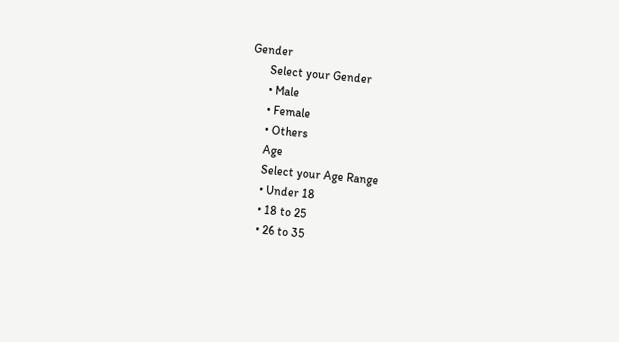Gender
      Select your Gender
      • Male
      • Female
      • Others
      Age
      Select your Age Range
      • Under 18
      • 18 to 25
      • 26 to 35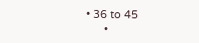• 36 to 45
      •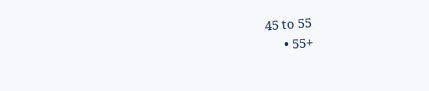45 to 55
      • 55+